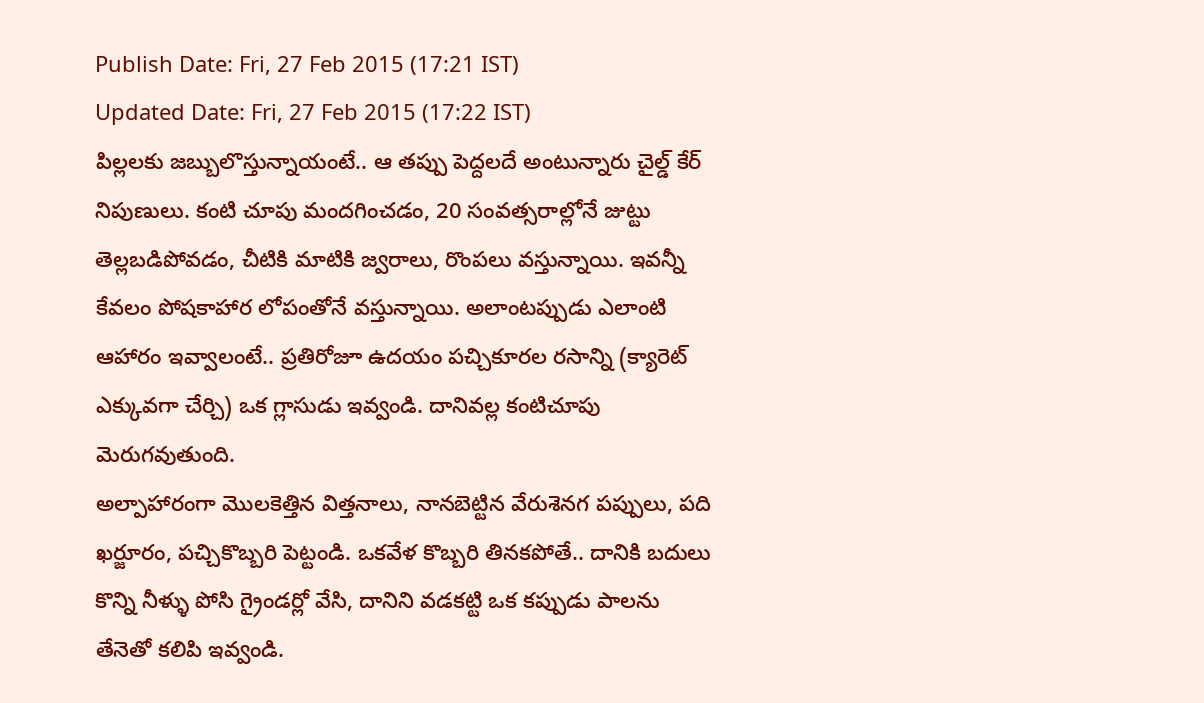Publish Date: Fri, 27 Feb 2015 (17:21 IST)
Updated Date: Fri, 27 Feb 2015 (17:22 IST)
పిల్లలకు జబ్బులొస్తున్నాయంటే.. ఆ తప్పు పెద్దలదే అంటున్నారు చైల్డ్ కేర్ నిపుణులు. కంటి చూపు మందగించడం, 20 సంవత్సరాల్లోనే జుట్టు తెల్లబడిపోవడం, చీటికి మాటికి జ్వరాలు, రొంపలు వస్తున్నాయి. ఇవన్నీ కేవలం పోషకాహార లోపంతోనే వస్తున్నాయి. అలాంటప్పుడు ఎలాంటి ఆహారం ఇవ్వాలంటే.. ప్రతిరోజూ ఉదయం పచ్చికూరల రసాన్ని (క్యారెట్ ఎక్కువగా చేర్చి) ఒక గ్లాసుడు ఇవ్వండి. దానివల్ల కంటిచూపు మెరుగవుతుంది.
అల్పాహారంగా మొలకెత్తిన విత్తనాలు, నానబెట్టిన వేరుశెనగ పప్పులు, పది ఖర్జూరం, పచ్చికొబ్బరి పెట్టండి. ఒకవేళ కొబ్బరి తినకపోతే.. దానికి బదులు కొన్ని నీళ్ళు పోసి గ్రైండర్లో వేసి, దానిని వడకట్టి ఒక కప్పుడు పాలను తేనెతో కలిపి ఇవ్వండి.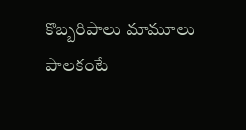కొబ్బరిపాలు మామూలు పాలకంటే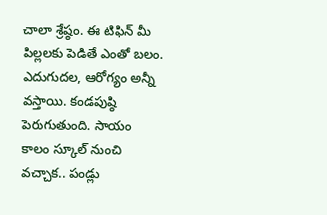చాలా శ్రేష్ఠం. ఈ టిఫిన్ మీ పిల్లలకు పెడితే ఎంతో బలం.
ఎదుగుదల, ఆరోగ్యం అన్నీ వస్తాయి. కండపుష్ఠి పెరుగుతుంది. సాయం కాలం స్కూల్ నుంచి వచ్చాక.. పండ్లు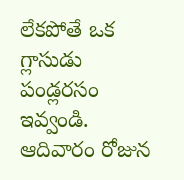లేకపోతే ఒక గ్లాసుడు పండ్లరసం ఇవ్వండి. ఆదివారం రోజున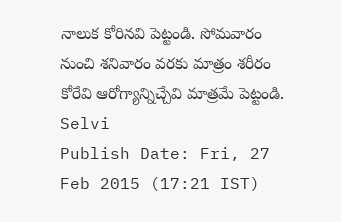నాలుక కోరినవి పెట్టండి. సోమవారం నుంచి శనివారం వరకు మాత్రం శరీరం కోరేవి ఆరోగ్యాన్నిచ్చేవి మాత్రమే పెట్టండి.
Selvi
Publish Date: Fri, 27 Feb 2015 (17:21 IST)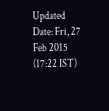Updated Date: Fri, 27 Feb 2015 (17:22 IST)